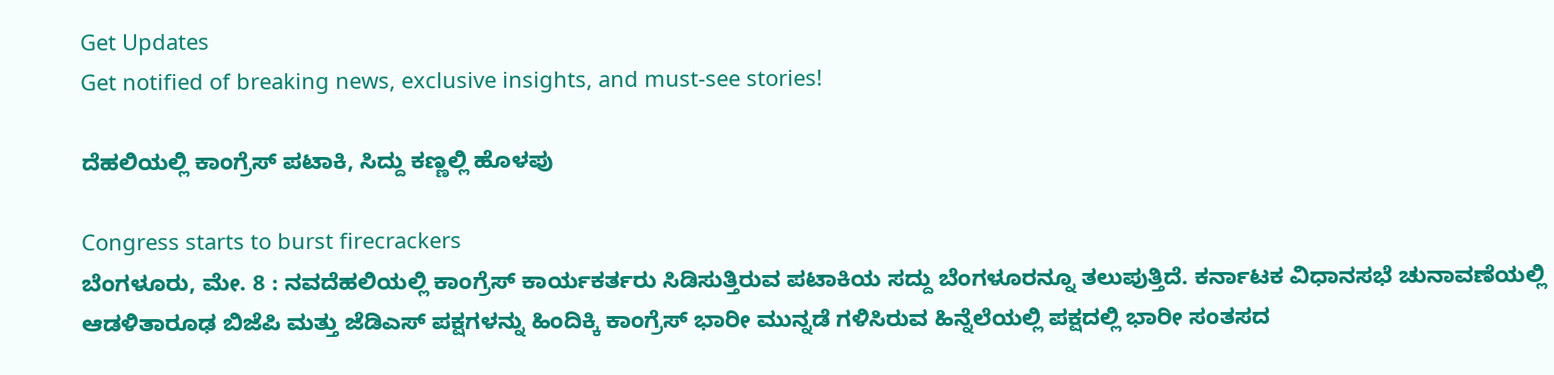Get Updates
Get notified of breaking news, exclusive insights, and must-see stories!

ದೆಹಲಿಯಲ್ಲಿ ಕಾಂಗ್ರೆಸ್ ಪಟಾಕಿ, ಸಿದ್ದು ಕಣ್ಣಲ್ಲಿ ಹೊಳಪು

Congress starts to burst firecrackers
ಬೆಂಗಳೂರು, ಮೇ. 8 : ನವದೆಹಲಿಯಲ್ಲಿ ಕಾಂಗ್ರೆಸ್ ಕಾರ್ಯಕರ್ತರು ಸಿಡಿಸುತ್ತಿರುವ ಪಟಾಕಿಯ ಸದ್ದು ಬೆಂಗಳೂರನ್ನೂ ತಲುಪುತ್ತಿದೆ. ಕರ್ನಾಟಕ ವಿಧಾನಸಭೆ ಚುನಾವಣೆಯಲ್ಲಿ ಆಡಳಿತಾರೂಢ ಬಿಜೆಪಿ ಮತ್ತು ಜೆಡಿಎಸ್ ಪಕ್ಷಗಳನ್ನು ಹಿಂದಿಕ್ಕಿ ಕಾಂಗ್ರೆಸ್ ಭಾರೀ ಮುನ್ನಡೆ ಗಳಿಸಿರುವ ಹಿನ್ನೆಲೆಯಲ್ಲಿ ಪಕ್ಷದಲ್ಲಿ ಭಾರೀ ಸಂತಸದ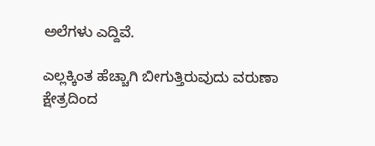ಅಲೆಗಳು ಎದ್ದಿವೆ.

ಎಲ್ಲಕ್ಕಿಂತ ಹೆಚ್ಚಾಗಿ ಬೀಗುತ್ತಿರುವುದು ವರುಣಾ ಕ್ಷೇತ್ರದಿಂದ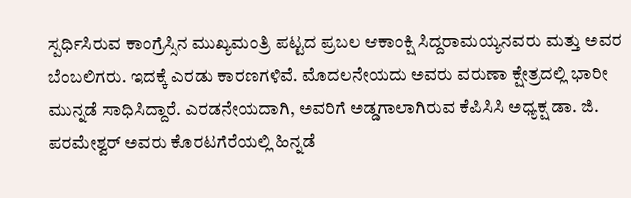ಸ್ಪರ್ಧಿಸಿರುವ ಕಾಂಗ್ರೆಸ್ಸಿನ ಮುಖ್ಯಮಂತ್ರಿ ಪಟ್ಟದ ಪ್ರಬಲ ಆಕಾಂಕ್ಷಿ ಸಿದ್ದರಾಮಯ್ಯನವರು ಮತ್ತು ಅವರ ಬೆಂಬಲಿಗರು. ಇದಕ್ಕೆ ಎರಡು ಕಾರಣಗಳಿವೆ. ಮೊದಲನೇಯದು ಅವರು ವರುಣಾ ಕ್ಷೇತ್ರದಲ್ಲಿ ಭಾರೀ ಮುನ್ನಡೆ ಸಾಧಿಸಿದ್ದಾರೆ. ಎರಡನೇಯದಾಗಿ, ಅವರಿಗೆ ಅಡ್ಡಗಾಲಾಗಿರುವ ಕೆಪಿಸಿಸಿ ಅಧ್ಯಕ್ಷ ಡಾ. ಜಿ. ಪರಮೇಶ್ವರ್ ಅವರು ಕೊರಟಗೆರೆಯಲ್ಲಿ ಹಿನ್ನಡೆ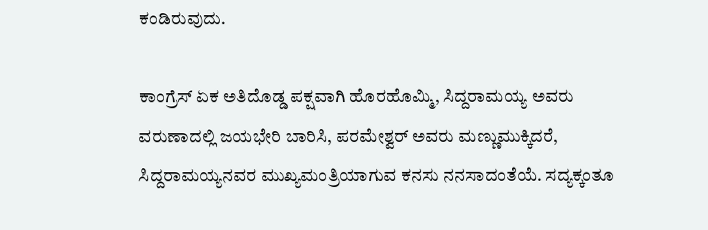ಕಂಡಿರುವುದು.

ಕಾಂಗ್ರೆಸ್ ಏಕ ಅತಿದೊಡ್ಡ ಪಕ್ಷವಾಗಿ ಹೊರಹೊಮ್ಮಿ, ಸಿದ್ದರಾಮಯ್ಯ ಅವರು ವರುಣಾದಲ್ಲಿ ಜಯಭೇರಿ ಬಾರಿಸಿ, ಪರಮೇಶ್ವರ್ ಅವರು ಮಣ್ಣುಮುಕ್ಕಿದರೆ, ಸಿದ್ದರಾಮಯ್ಯನವರ ಮುಖ್ಯಮಂತ್ರಿಯಾಗುವ ಕನಸು ನನಸಾದಂತೆಯೆ. ಸದ್ಯಕ್ಕಂತೂ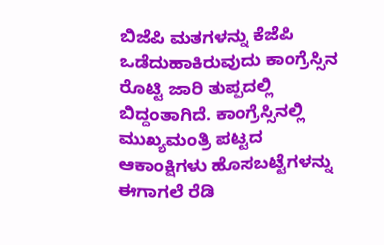ಬಿಜೆಪಿ ಮತಗಳನ್ನು ಕೆಜೆಪಿ ಒಡೆದುಹಾಕಿರುವುದು ಕಾಂಗ್ರೆಸ್ಸಿನ ರೊಟ್ಟಿ ಜಾರಿ ತುಪ್ಪದಲ್ಲಿ ಬಿದ್ದಂತಾಗಿದೆ. ಕಾಂಗ್ರೆಸ್ಸಿನಲ್ಲಿ ಮುಖ್ಯಮಂತ್ರಿ ಪಟ್ಟದ ಆಕಾಂಕ್ಷಿಗಳು ಹೊಸಬಟ್ಟೆಗಳನ್ನು ಈಗಾಗಲೆ ರೆಡಿ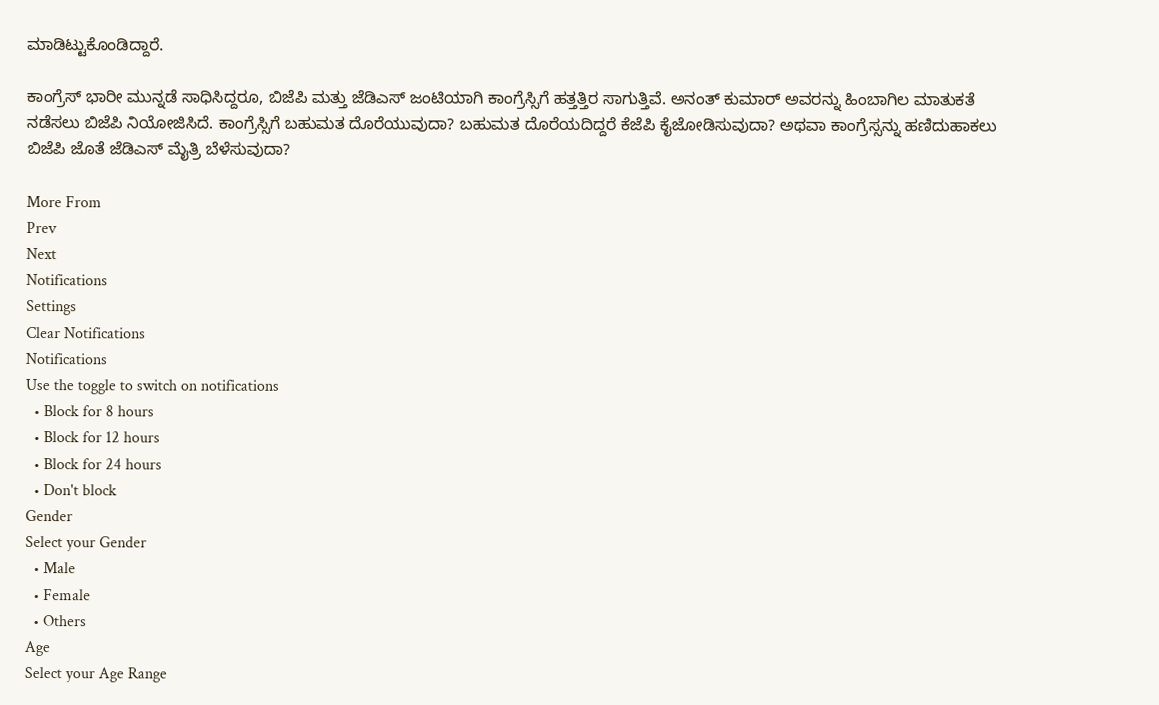ಮಾಡಿಟ್ಟುಕೊಂಡಿದ್ದಾರೆ.

ಕಾಂಗ್ರೆಸ್ ಭಾರೀ ಮುನ್ನಡೆ ಸಾಧಿಸಿದ್ದರೂ, ಬಿಜೆಪಿ ಮತ್ತು ಜೆಡಿಎಸ್ ಜಂಟಿಯಾಗಿ ಕಾಂಗ್ರೆಸ್ಸಿಗೆ ಹತ್ತತ್ತಿರ ಸಾಗುತ್ತಿವೆ. ಅನಂತ್ ಕುಮಾರ್ ಅವರನ್ನು ಹಿಂಬಾಗಿಲ ಮಾತುಕತೆ ನಡೆಸಲು ಬಿಜೆಪಿ ನಿಯೋಜಿಸಿದೆ. ಕಾಂಗ್ರೆಸ್ಸಿಗೆ ಬಹುಮತ ದೊರೆಯುವುದಾ? ಬಹುಮತ ದೊರೆಯದಿದ್ದರೆ ಕೆಜೆಪಿ ಕೈಜೋಡಿಸುವುದಾ? ಅಥವಾ ಕಾಂಗ್ರೆಸ್ಸನ್ನು ಹಣಿದುಹಾಕಲು ಬಿಜೆಪಿ ಜೊತೆ ಜೆಡಿಎಸ್ ಮೈತ್ರಿ ಬೆಳೆಸುವುದಾ?

More From
Prev
Next
Notifications
Settings
Clear Notifications
Notifications
Use the toggle to switch on notifications
  • Block for 8 hours
  • Block for 12 hours
  • Block for 24 hours
  • Don't block
Gender
Select your Gender
  • Male
  • Female
  • Others
Age
Select your Age Range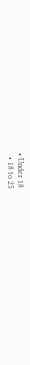• Under 18
  • 18 to 25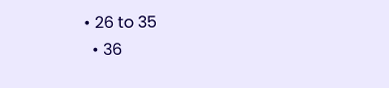• 26 to 35
  • 36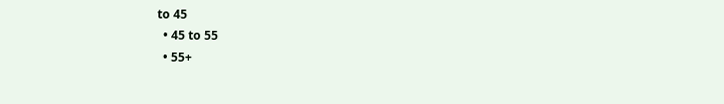to 45
  • 45 to 55
  • 55+